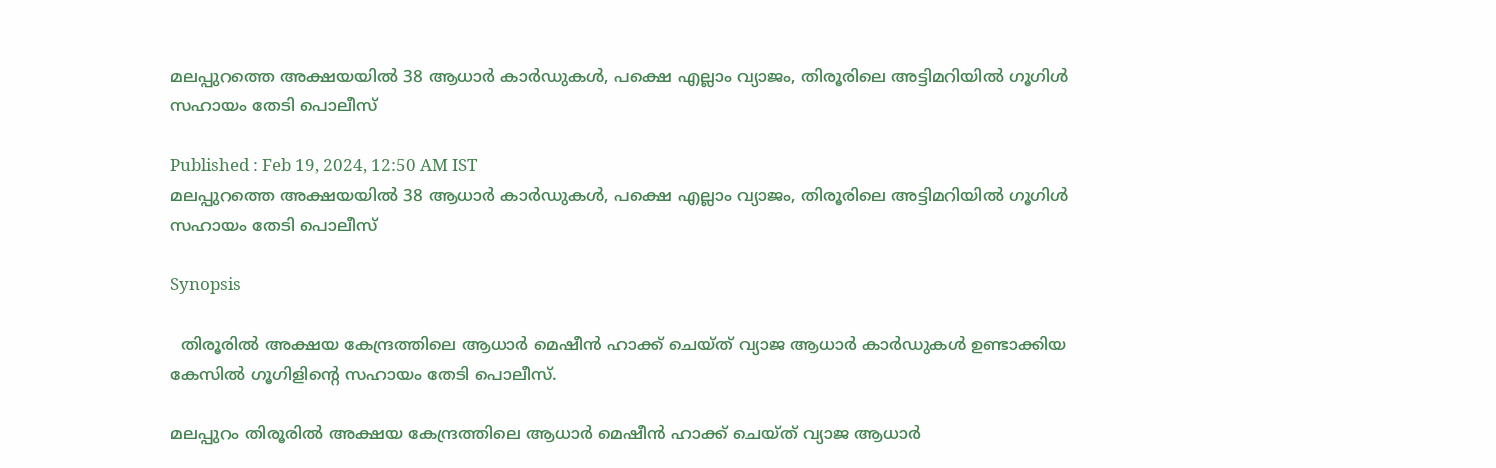മലപ്പുറത്തെ അക്ഷയയിൽ 38 ആധാര്‍ കാര്‍ഡുകൾ, പക്ഷെ എല്ലാം വ്യാജം, തിരൂരിലെ അട്ടിമറിയിൽ ഗൂഗിൾ സഹായം തേടി പൊലീസ്

Published : Feb 19, 2024, 12:50 AM IST
മലപ്പുറത്തെ അക്ഷയയിൽ 38 ആധാര്‍ കാര്‍ഡുകൾ, പക്ഷെ എല്ലാം വ്യാജം, തിരൂരിലെ അട്ടിമറിയിൽ ഗൂഗിൾ സഹായം തേടി പൊലീസ്

Synopsis

  തിരൂരില്‍ അക്ഷയ കേന്ദ്രത്തിലെ ആധാര്‍ മെഷീൻ ഹാക്ക് ചെയ്ത് വ്യാജ ആധാര്‍ കാര്‍ഡുകള്‍ ഉണ്ടാക്കിയ കേസില്‍ ഗൂഗിളിന്‍റെ സഹായം തേടി പൊലീസ്.

മലപ്പുറം തിരൂരില്‍ അക്ഷയ കേന്ദ്രത്തിലെ ആധാര്‍ മെഷീൻ ഹാക്ക് ചെയ്ത് വ്യാജ ആധാര്‍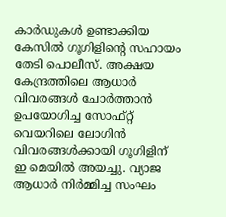കാര്‍ഡുകള്‍ ഉണ്ടാക്കിയ കേസില്‍ ഗൂഗിളിന്‍റെ സഹായം തേടി പൊലീസ്. അക്ഷയ കേന്ദ്രത്തിലെ ആധാര്‍ വിവരങ്ങള്‍ ചോര്‍ത്താന്‍ ഉപയോഗിച്ച സോഫ്റ്റ് വെയറിലെ ലോഗിന്‍ വിവരങ്ങള്‍ക്കായി ഗൂഗിളിന് ഇ മെയില്‍ അയച്ചു. വ്യാജ ആധാര്‍ നിര്‍മ്മിച്ച സംഘം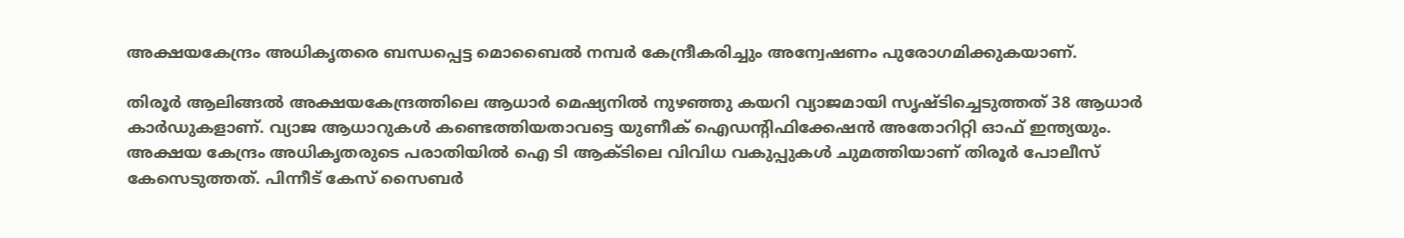അക്ഷയകേന്ദ്രം അധികൃതരെ ബന്ധപ്പെട്ട മൊബൈല്‍ നമ്പര്‍ കേന്ദ്രീകരിച്ചും അന്വേഷണം പുരോഗമിക്കുകയാണ്.

തിരൂര്‍ ആലിങ്ങല്‍ അക്ഷയകേന്ദ്രത്തിലെ ആധാര്‍ മെഷ്യനില്‍ നുഴഞ്ഞു കയറി വ്യാജമായി സൃഷ്ടിച്ചെടുത്തത് 38 ആധാര്‍ കാര്‍ഡുകളാണ്. വ്യാജ ആധാറുകള്‍ കണ്ടെത്തിയതാവട്ടെ യുണീക് ഐഡന്‍റിഫിക്കേഷന്‍ അതോറിറ്റി ഓഫ് ഇന്ത്യയും. അക്ഷയ കേന്ദ്രം അധികൃതരുടെ പരാതിയില്‍ ഐ ടി ആക്ടിലെ വിവിധ വകുപ്പുകള്‍ ചുമത്തിയാണ് തിരൂര്‍ പോലീസ് കേസെടുത്തത്. പിന്നീട് കേസ് സൈബര്‍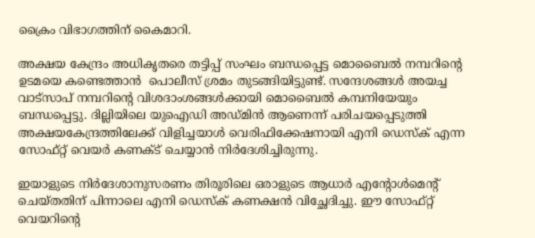ക്രൈം വിഭാഗത്തിന് കൈമാറി.

അക്ഷയ കേന്ദ്രം അധികൃതരെ തട്ടിപ്പ് സംഘം ബന്ധപ്പെട്ട മൊബൈല്‍ നമ്പറിന്‍റെ ഉടമയെ കണ്ടെത്താന്‍  പൊലീസ് ശ്രമം തുടങ്ങിയിട്ടുണ്ട്. സന്ദേശങ്ങള്‍ അയച്ച വാട്സാപ് നമ്പറിന്‍റെ വിശദാംശങ്ങള്‍ക്കായി മൊബൈല്‍ കമ്പനിയേയും ബന്ധപ്പെട്ടു. ദില്ലിയിലെ യുഐഡി അഡ്മിന്‍ ആണെന്ന് പരിചയപ്പെടുത്തി അക്ഷയകേന്ദ്രത്തിലേക്ക് വിളിച്ചയാള്‍ വെരിഫിക്കേഷനായി എനി ഡെസ്ക് എന്ന സോഫ്റ്റ് വെയര്‍ കണക്ട് ചെയ്യാന്‍ നിര്‍ദേശിച്ചിരുന്നു.

ഇയാളുടെ നിര്‍ദേശാനുസരണം തിരൂരിലെ ഒരാളുടെ ആധാര്‍ എന്‍റോള്‍മെന്‍റ് ചെയ്തതിന് പിന്നാലെ എനി ഡെസ്ക് കണക്ഷന്‍ വിച്ഛേദിച്ചു. ഈ സോഫ്റ്റ് വെയറിന്‍റെ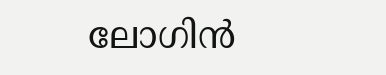ലോഗിന്‍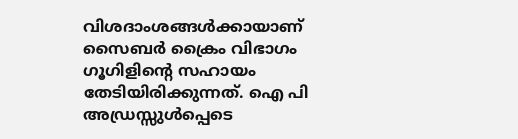വിശദാംശങ്ങള്‍ക്കായാണ് സൈബര്‍ ക്രൈം വിഭാഗം ഗൂഗിളിന്‍റെ സഹായം തേടിയിരിക്കുന്നത്. ഐ പി അഡ്രസ്സുള്‍പ്പെടെ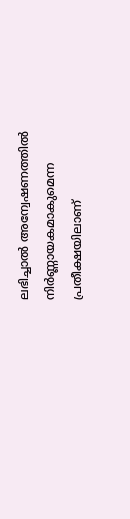ലഭിച്ചാല്‍ അന്വേഷണത്തില്‍ നിര്‍ണ്ണായകമാകുമെന്ന പ്രതീക്ഷയിലാണ്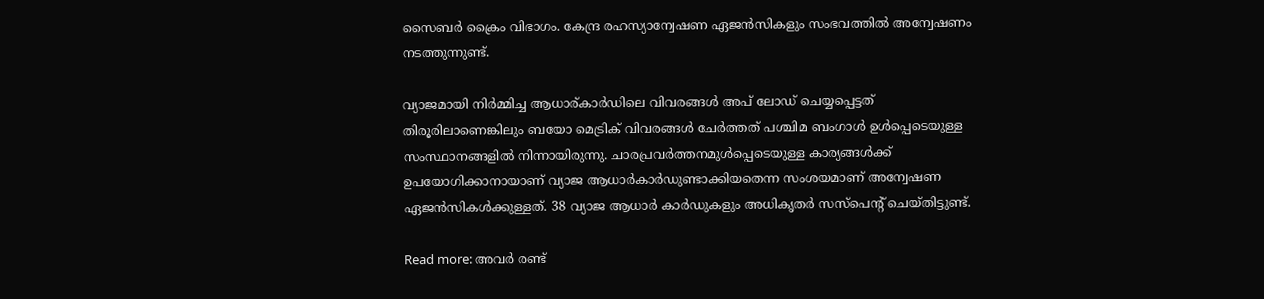സൈബര്‍ ക്രൈം വിഭാഗം. കേന്ദ്ര രഹസ്യാന്വേഷണ ഏജന്‍സികളും സംഭവത്തില്‍ അന്വേഷണം നടത്തുന്നുണ്ട്.

വ്യാജമായി നിര്‍മ്മിച്ച ആധാര്കാര്‍ഡിലെ വിവരങ്ങള്‍ അപ് ലോഡ് ചെയ്യപ്പെട്ടത് തിരൂരിലാണെങ്കിലും ബയോ മെട്രിക് വിവരങ്ങള്‍ ചേര്‍ത്തത് പശ്ചിമ ബംഗാള്‍ ഉള്‍പ്പെടെയുള്ള സംസ്ഥാനങ്ങളില്‍ നിന്നായിരുന്നു. ചാരപ്രവര്‍ത്തനമുള്‍പ്പെടെയുള്ള കാര്യങ്ങള്‍ക്ക് ഉപയോഗിക്കാനായാണ് വ്യാജ ആധാര്‍കാര്‍ഡുണ്ടാക്കിയതെന്ന സംശയമാണ് അന്വേഷണ ഏജന്‍സികള്‍ക്കുള്ളത്. 38 വ്യാജ ആധാര്‍ കാര്‍ഡുകളും അധികൃതര്‍ സസ്പെന്‍റ് ചെയ്തിട്ടുണ്ട്.

Read more: അവര്‍ രണ്ട്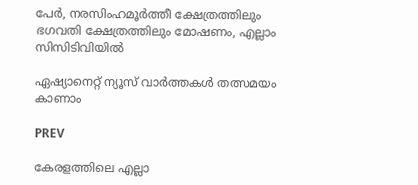പേര്‍, നരസിംഹമൂര്‍ത്തീ ക്ഷേത്രത്തിലും ഭഗവതി ക്ഷേത്രത്തിലും മോഷണം, എല്ലാം സിസിടിവിയിൽ

ഏഷ്യാനെറ്റ് ന്യൂസ് വാർത്തകൾ തത്സമയം കാണാം

PREV

കേരളത്തിലെ എല്ലാ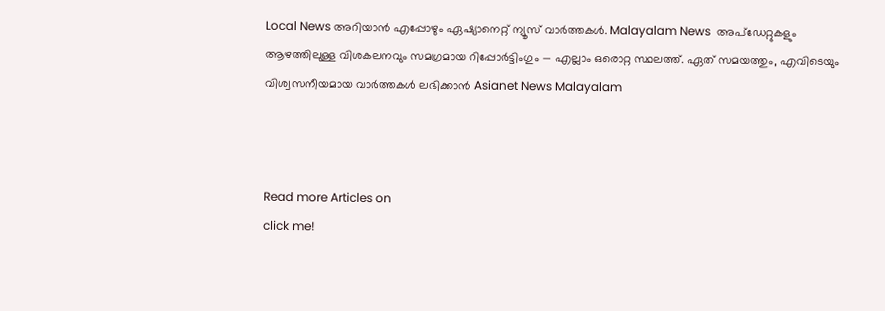Local News അറിയാൻ എപ്പോഴും ഏഷ്യാനെറ്റ് ന്യൂസ് വാർത്തകൾ. Malayalam News  അപ്‌ഡേറ്റുകളും ആഴത്തിലുള്ള വിശകലനവും സമഗ്രമായ റിപ്പോർട്ടിംഗും — എല്ലാം ഒരൊറ്റ സ്ഥലത്ത്. ഏത് സമയത്തും, എവിടെയും വിശ്വസനീയമായ വാർത്തകൾ ലഭിക്കാൻ Asianet News Malayalam



Read more Articles on
click me!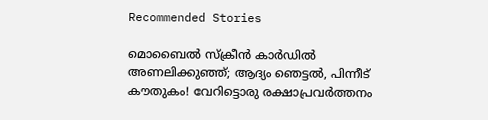Recommended Stories

മൊബൈൽ സ്ക്രീൻ കാർഡിൽ അണലിക്കുഞ്ഞ്; ആദ്യം ഞെട്ടല്‍, പിന്നീട് കൗതുകം! വേറിട്ടൊരു രക്ഷാപ്രവർത്തനം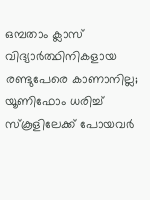ഒമ്പതാം ക്ലാസ് വിദ്യാർത്ഥിനികളായ രണ്ടുപേരെ കാണാനില്ല; യൂണിഫോം ധരിച്ച് സ്കൂളിലേക്ക് പോയവർ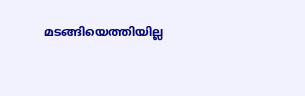മടങ്ങിയെത്തിയില്ല